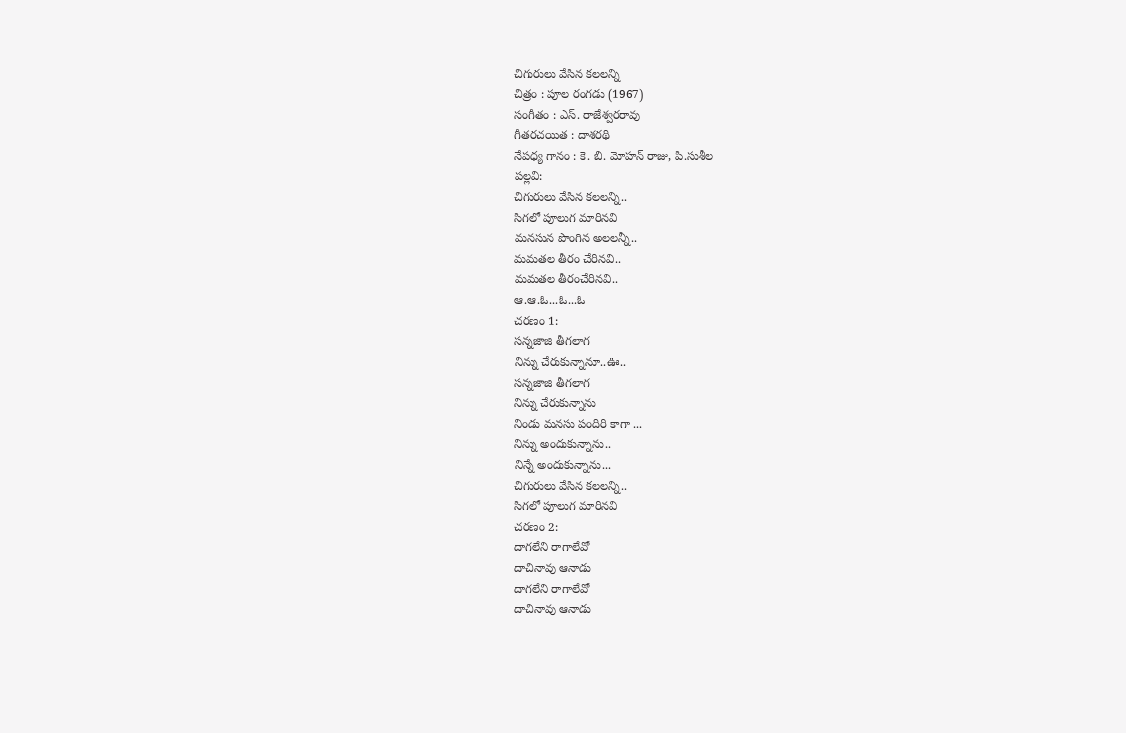చిగురులు వేసిన కలలన్ని
చిత్రం : పూల రంగడు (1967)
సంగీతం : ఎస్. రాజేశ్వరరావు
గీతరచయిత : దాశరథి
నేపధ్య గానం : కె. బి. మోహన్ రాజు, పి.సుశీల
పల్లవి:
చిగురులు వేసిన కలలన్ని..
సిగలో పూలుగ మారినవి
మనసున పొంగిన అలలన్నీ..
మమతల తీరం చేరినవి..
మమతల తీరంచేరినవి..
ఆ.ఆ.ఓ...ఓ...ఓ
చరణం 1:
సన్నజాజి తీగలాగ
నిన్ను చేరుకున్నానూ..ఊ..
సన్నజాజి తీగలాగ
నిన్ను చేరుకున్నాను
నిండు మనసు పందిరి కాగా ...
నిన్ను అందుకున్నాను..
నిన్నే అందుకున్నాను...
చిగురులు వేసిన కలలన్ని..
సిగలో పూలుగ మారినవి
చరణం 2:
దాగలేని రాగాలేవో
దాచినావు ఆనాడు
దాగలేని రాగాలేవో
దాచినావు ఆనాడు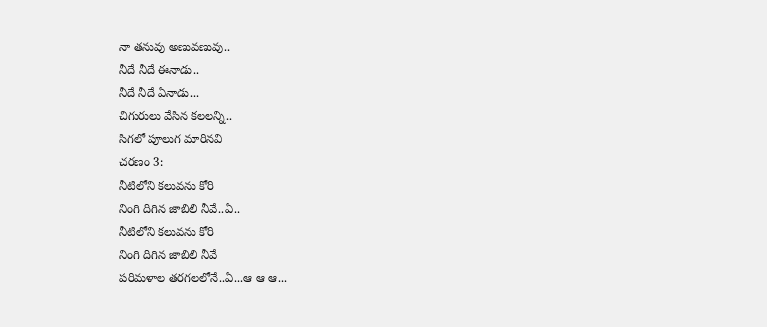నా తనువు అణువణువు..
నీదే నీదే ఈనాడు..
నీదే నీదే ఏనాడు...
చిగురులు వేసిన కలలన్ని..
సిగలో పూలుగ మారినవి
చరణం 3:
నీటిలోని కలువను కోరి
నింగి దిగిన జాబిలి నీవే..ఏ..
నీటిలోని కలువను కోరి
నింగి దిగిన జాబిలి నీవే
పరిమళాల తరగలలోనే..ఏ...ఆ ఆ ఆ...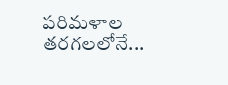పరిమళాల తరగలలోనే...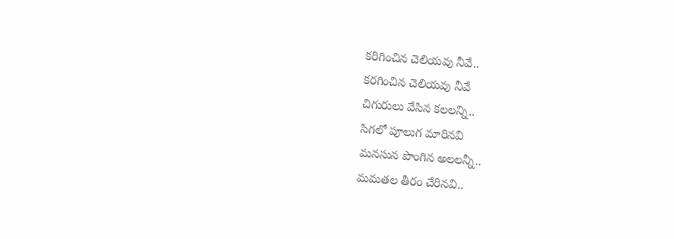కరిగించిన చెలియవు నీవే..
కరగించిన చెలియవు నీవే
చిగురులు వేసిన కలలన్ని..
సిగలో పూలుగ మారినవి
మనసున పొంగిన అలలన్నీ..
మమతల తీరం చేరినవి..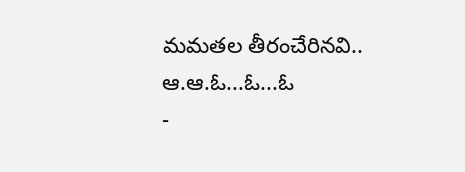మమతల తీరంచేరినవి..
ఆ.ఆ.ఓ...ఓ...ఓ
-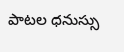పాటల ధనుస్సు